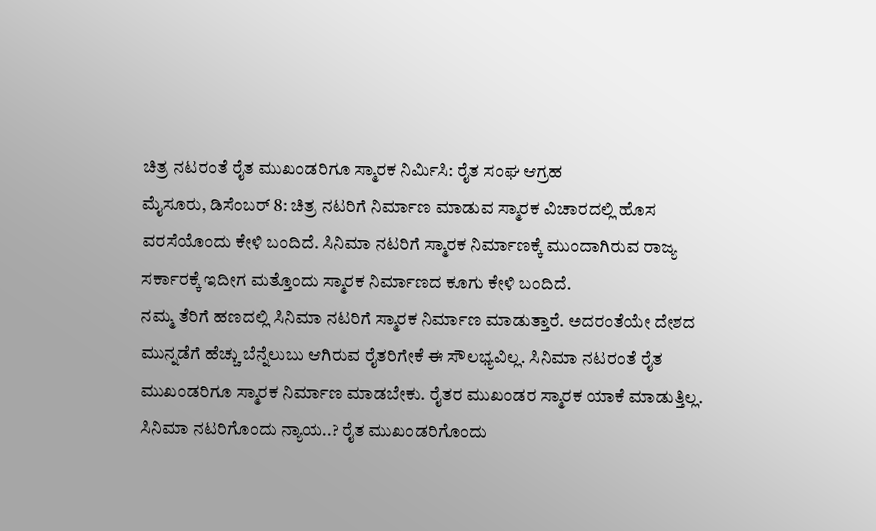ಚಿತ್ರ ನಟರಂತೆ ರೈತ ಮುಖಂಡರಿಗೂ ಸ್ಮಾರಕ ನಿರ್ಮಿಸಿ: ರೈತ ಸಂಘ ಆಗ್ರಹ
ಮೈಸೂರು, ಡಿಸೆಂಬರ್ 8: ಚಿತ್ರ ನಟರಿಗೆ ನಿರ್ಮಾಣ ಮಾಡುವ ಸ್ಮಾರಕ ವಿಚಾರದಲ್ಲಿ ಹೊಸ ವರಸೆಯೊಂದು ಕೇಳಿ ಬಂದಿದೆ. ಸಿನಿಮಾ ನಟರಿಗೆ ಸ್ಮಾರಕ ನಿರ್ಮಾಣಕ್ಕೆ ಮುಂದಾಗಿರುವ ರಾಜ್ಯ ಸರ್ಕಾರಕ್ಕೆ ಇದೀಗ ಮತ್ತೊಂದು ಸ್ಮಾರಕ ನಿರ್ಮಾಣದ ಕೂಗು ಕೇಳಿ ಬಂದಿದೆ.
ನಮ್ಮ ತೆರಿಗೆ ಹಣದಲ್ಲಿ ಸಿನಿಮಾ ನಟರಿಗೆ ಸ್ಮಾರಕ ನಿರ್ಮಾಣ ಮಾಡುತ್ತಾರೆ. ಅದರಂತೆಯೇ ದೇಶದ ಮುನ್ನಡೆಗೆ ಹೆಚ್ಚು ಬೆನ್ನೆಲುಬು ಆಗಿರುವ ರೈತರಿಗೇಕೆ ಈ ಸೌಲಭ್ಯವಿಲ್ಲ. ಸಿನಿಮಾ ನಟರಂತೆ ರೈತ ಮುಖಂಡರಿಗೂ ಸ್ಮಾರಕ ನಿರ್ಮಾಣ ಮಾಡಬೇಕು. ರೈತರ ಮುಖಂಡರ ಸ್ಮಾರಕ ಯಾಕೆ ಮಾಡುತ್ತಿಲ್ಲ.
ಸಿನಿಮಾ ನಟರಿಗೊಂದು ನ್ಯಾಯ..? ರೈತ ಮುಖಂಡರಿಗೊಂದು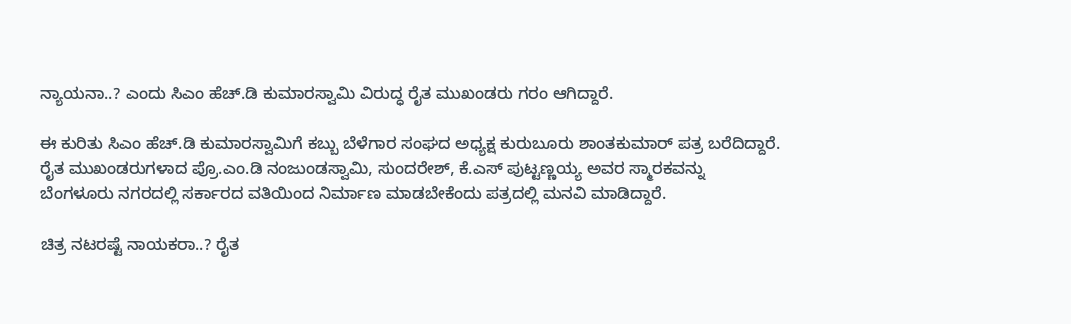ನ್ಯಾಯನಾ..? ಎಂದು ಸಿಎಂ ಹೆಚ್.ಡಿ ಕುಮಾರಸ್ವಾಮಿ ವಿರುದ್ಧ ರೈತ ಮುಖಂಡರು ಗರಂ ಆಗಿದ್ದಾರೆ.

ಈ ಕುರಿತು ಸಿಎಂ ಹೆಚ್.ಡಿ ಕುಮಾರಸ್ವಾಮಿಗೆ ಕಬ್ಬು ಬೆಳೆಗಾರ ಸಂಘದ ಅಧ್ಯಕ್ಷ ಕುರುಬೂರು ಶಾಂತಕುಮಾರ್ ಪತ್ರ ಬರೆದಿದ್ದಾರೆ. ರೈತ ಮುಖಂಡರುಗಳಾದ ಪ್ರೊ.ಎಂ.ಡಿ ನಂಜುಂಡಸ್ವಾಮಿ, ಸುಂದರೇಶ್, ಕೆ.ಎಸ್ ಪುಟ್ಟಣ್ಣಯ್ಯ ಅವರ ಸ್ಮಾರಕವನ್ನು ಬೆಂಗಳೂರು ನಗರದಲ್ಲಿ ಸರ್ಕಾರದ ವತಿಯಿಂದ ನಿರ್ಮಾಣ ಮಾಡಬೇಕೆಂದು ಪತ್ರದಲ್ಲಿ ಮನವಿ ಮಾಡಿದ್ದಾರೆ.

ಚಿತ್ರ ನಟರಷ್ಟೆ ನಾಯಕರಾ..? ರೈತ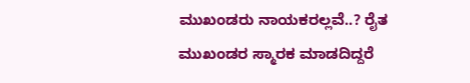ಮುಖಂಡರು ನಾಯಕರಲ್ಲವೆ..? ರೈತ ಮುಖಂಡರ ಸ್ಮಾರಕ ಮಾಡದಿದ್ದರೆ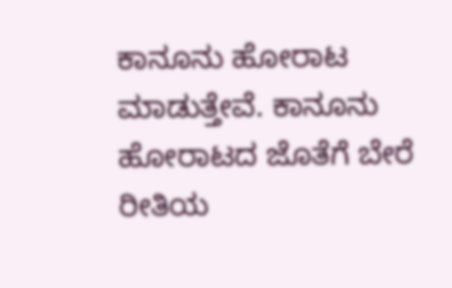ಕಾನೂನು ಹೋರಾಟ ಮಾಡುತ್ತೇವೆ. ಕಾನೂನು ಹೋರಾಟದ ಜೊತೆಗೆ ಬೇರೆ ರೀತಿಯ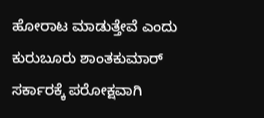ಹೋರಾಟ ಮಾಡುತ್ತೇವೆ ಎಂದು ಕುರುಬೂರು ಶಾಂತಕುಮಾರ್ ಸರ್ಕಾರಕ್ಕೆ ಪರೋಕ್ಷವಾಗಿ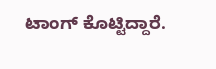ಟಾಂಗ್ ಕೊಟ್ಟಿದ್ದಾರೆ.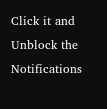Click it and Unblock the Notifications